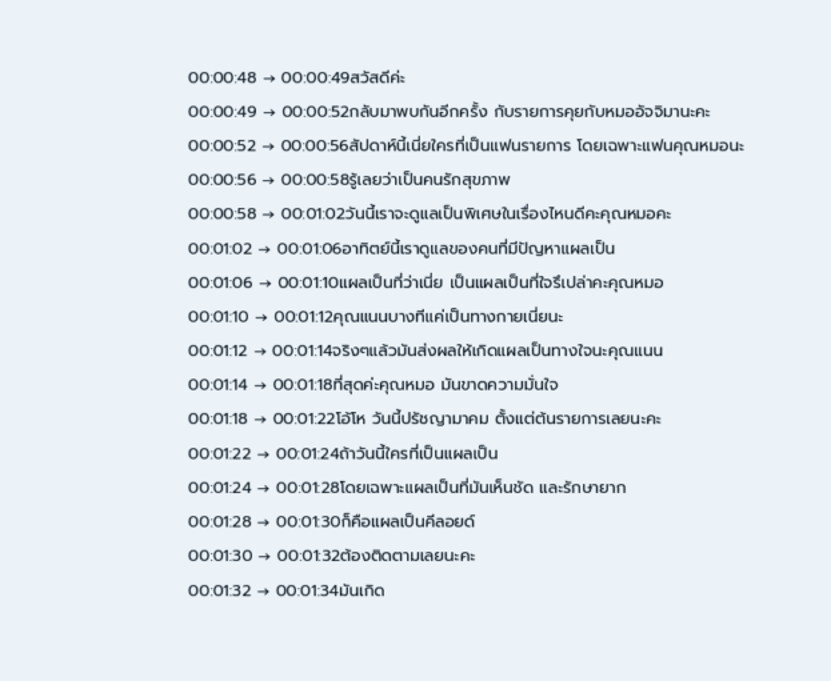00:00:48 → 00:00:49สวัสดีค่ะ
00:00:49 → 00:00:52กลับมาพบกันอีกครั้ง กับรายการคุยกับหมออัจจิมานะคะ
00:00:52 → 00:00:56สัปดาห์นี้เนี่ยใครที่เป็นแฟนรายการ โดยเฉพาะแฟนคุณหมอนะ
00:00:56 → 00:00:58รู้เลยว่าเป็นคนรักสุขภาพ
00:00:58 → 00:01:02วันนี้เราจะดูแลเป็นพิเศษในเรื่องไหนดีคะคุณหมอคะ
00:01:02 → 00:01:06อาทิตย์นี้เราดูแลของคนที่มีปัญหาแผลเป็น
00:01:06 → 00:01:10แผลเป็นที่ว่าเนี่ย เป็นแผลเป็นที่ใจรึเปล่าคะคุณหมอ
00:01:10 → 00:01:12คุณแนนบางทีแค่เป็นทางกายเนี่ยนะ
00:01:12 → 00:01:14จริงๆแล้วมันส่งผลให้เกิดแผลเป็นทางใจนะคุณแนน
00:01:14 → 00:01:18ที่สุดค่ะคุณหมอ มันขาดความมั่นใจ
00:01:18 → 00:01:22โอ้โห วันนี้ปรัชญามาคม ตั้งแต่ต้นรายการเลยนะคะ
00:01:22 → 00:01:24ถ้าวันนี้ใครที่เป็นแผลเป็น
00:01:24 → 00:01:28โดยเฉพาะแผลเป็นที่มันเห็นชัด และรักษายาก
00:01:28 → 00:01:30ก็คือแผลเป็นคีลอยด์
00:01:30 → 00:01:32ต้องติดตามเลยนะคะ
00:01:32 → 00:01:34มันเกิด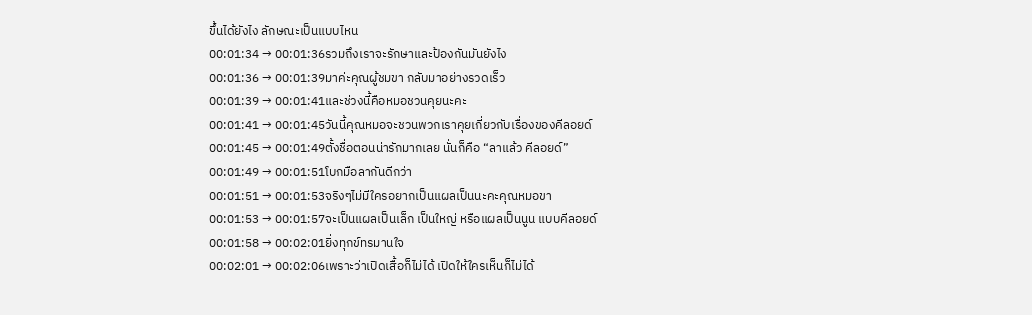ขึ้นได้ยังไง ลักษณะเป็นแบบไหน
00:01:34 → 00:01:36รวมถึงเราจะรักษาและป้องกันมันยังไง
00:01:36 → 00:01:39มาค่ะคุณผู้ชมขา กลับมาอย่างรวดเร็ว
00:01:39 → 00:01:41และช่วงนี้คือหมอชวนคุยนะคะ
00:01:41 → 00:01:45วันนี้คุณหมอจะชวนพวกเราคุยเกี่ยวกับเรื่องของคีลอยด์
00:01:45 → 00:01:49ตั้งชื่อตอนน่ารักมากเลย นั่นก็คือ “ลาแล้ว คีลอยด์”
00:01:49 → 00:01:51โบกมือลากันดีกว่า
00:01:51 → 00:01:53จริงๆไม่มีใครอยากเป็นแผลเป็นนะคะคุณหมอขา
00:01:53 → 00:01:57จะเป็นแผลเป็นเล็ก เป็นใหญ่ หรือแผลเป็นนูน แบบคีลอยด์
00:01:58 → 00:02:01ยิ่งทุกข์ทรมานใจ
00:02:01 → 00:02:06เพราะว่าเปิดเสื้อก็ไม่ได้ เปิดให้ใครเห็นก็ไม่ได้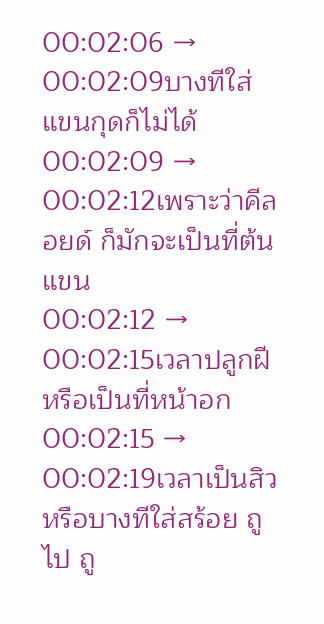00:02:06 → 00:02:09บางทีใส่แขนกุดก็ไม่ได้
00:02:09 → 00:02:12เพราะว่าคีลอยด์ ก็มักจะเป็นที่ต้นแขน
00:02:12 → 00:02:15เวลาปลูกฝี หรือเป็นที่หน้าอก
00:02:15 → 00:02:19เวลาเป็นสิว หรือบางทีใส่สร้อย ถูไป ถู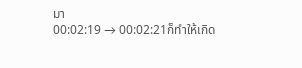มา
00:02:19 → 00:02:21ก็ทำให้เกิด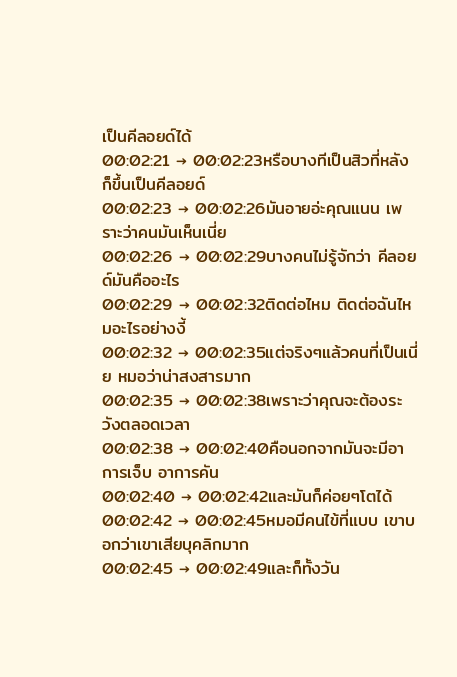เป็นคีลอยด์ได้
00:02:21 → 00:02:23หรือบางทีเป็นสิวที่หลัง ก็ขึ้นเป็นคีลอยด์
00:02:23 → 00:02:26มันอายอ่ะคุณแนน เพราะว่าคนมันเห็นเนี่ย
00:02:26 → 00:02:29บางคนไม่รู้จักว่า คีลอยด์มันคืออะไร
00:02:29 → 00:02:32ติดต่อไหม ติดต่อฉันไหมอะไรอย่างงี้
00:02:32 → 00:02:35แต่จริงๆแล้วคนที่เป็นเนี่ย หมอว่าน่าสงสารมาก
00:02:35 → 00:02:38เพราะว่าคุณจะต้องระวังตลอดเวลา
00:02:38 → 00:02:40คือนอกจากมันจะมีอาการเจ็บ อาการคัน
00:02:40 → 00:02:42และมันก็ค่อยๆโตได้
00:02:42 → 00:02:45หมอมีคนไข้ที่แบบ เขาบอกว่าเขาเสียบุคลิกมาก
00:02:45 → 00:02:49และก็ทั้งวัน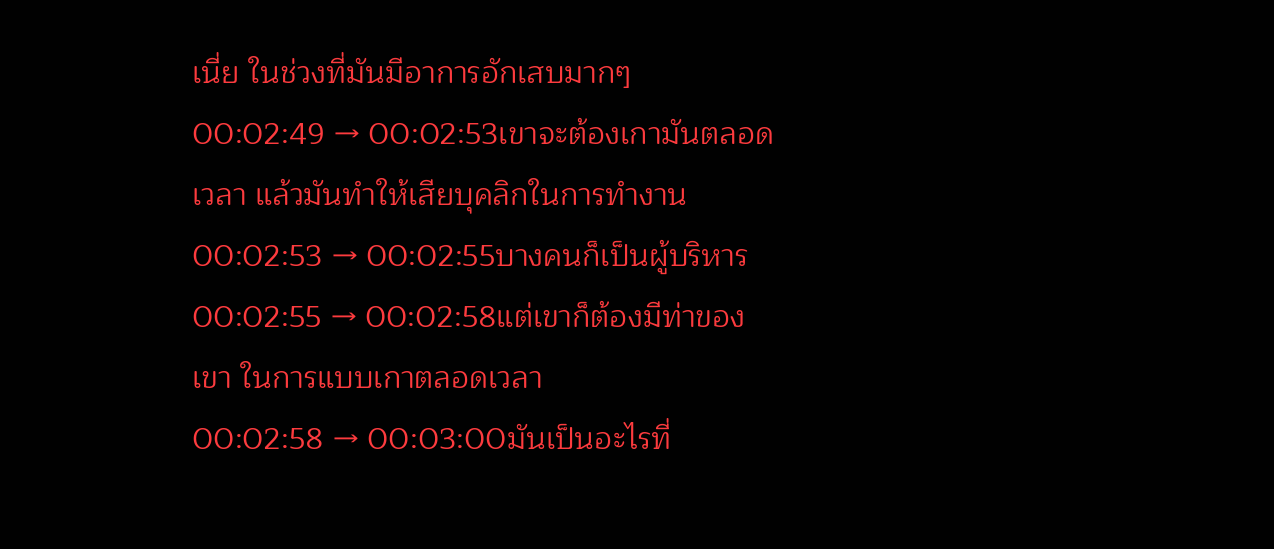เนี่ย ในช่วงที่มันมีอาการอักเสบมากๆ
00:02:49 → 00:02:53เขาจะต้องเกามันตลอดเวลา แล้วมันทำให้เสียบุคลิกในการทำงาน
00:02:53 → 00:02:55บางคนก็เป็นผู้บริหาร
00:02:55 → 00:02:58แต่เขาก็ต้องมีท่าของเขา ในการแบบเกาตลอดเวลา
00:02:58 → 00:03:00มันเป็นอะไรที่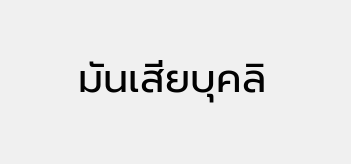มันเสียบุคลิ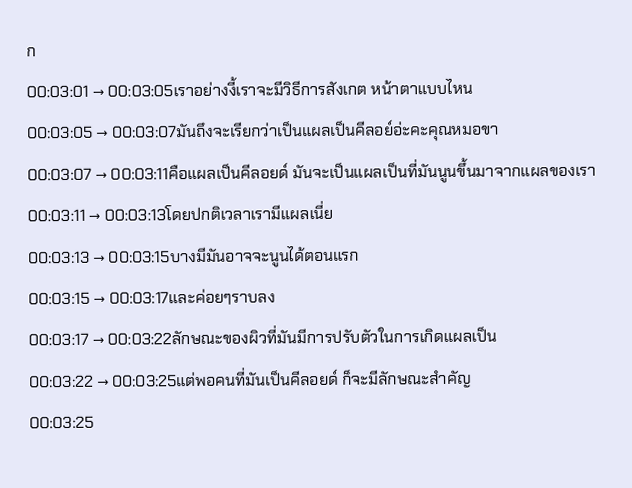ก
00:03:01 → 00:03:05เราอย่างงี้เราจะมีวิธีการสังเกต หน้าตาแบบไหน
00:03:05 → 00:03:07มันถึงจะเรียกว่าเป็นแผลเป็นคีลอย์อ่ะคะคุณหมอขา
00:03:07 → 00:03:11คือแผลเป็นคีลอยด์ มันจะเป็นแผลเป็นที่มันนูนขึ้นมาจากแผลของเรา
00:03:11 → 00:03:13โดยปกติเวลาเรามีแผลเนี่ย
00:03:13 → 00:03:15บางมีมันอาจจะนูนได้ตอนแรก
00:03:15 → 00:03:17และค่อยๆราบลง
00:03:17 → 00:03:22ลักษณะของผิวที่มันมีการปรับตัวในการเกิดแผลเป็น
00:03:22 → 00:03:25แต่พอคนที่มันเป็นคีลอยด์ ก็จะมีลักษณะสำคัญ
00:03:25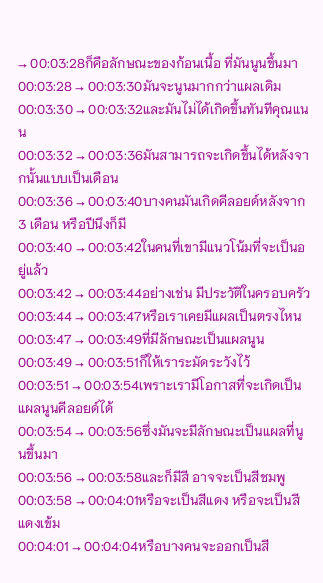→ 00:03:28ก็คือลักษณะของก้อนเนื้อ ที่มันนูนขึ้นมา
00:03:28 → 00:03:30มันจะนูนมากกว่าแผลเดิม
00:03:30 → 00:03:32และมันไม่ได้เกิดขึ้นทันทีคุณแนน
00:03:32 → 00:03:36มันสามารถจะเกิดขึ้นได้หลังจากนั้นแบบเป็นเดือน
00:03:36 → 00:03:40บางคนมันเกิดคีลอยด์หลังจาก 3 เดือน หรือปีนึงก็มี
00:03:40 → 00:03:42ในคนที่เขามีแนวโน้มที่จะเป็นอยู่แล้ว
00:03:42 → 00:03:44อย่างเช่น มีประวัติในครอบครัว
00:03:44 → 00:03:47หรือเราเคยมีแผลเป็นตรงไหน
00:03:47 → 00:03:49ที่มีลักษณะเป็นแผลนูน
00:03:49 → 00:03:51ก็ให้เราระมัดระวังไว้
00:03:51 → 00:03:54เพราะเรามีโอกาสที่จะเกิดเป็นแผลนูนคีลอยด์ได้
00:03:54 → 00:03:56ซึ่งมันจะมีลักษณะเป็นแผลที่นูนขึ้นมา
00:03:56 → 00:03:58และก็มีสี อาจจะเป็นสีชมพู
00:03:58 → 00:04:01หรือจะเป็นสีแดง หรือจะเป็นสีแดงเข้ม
00:04:01 → 00:04:04หรือบางคนจะออกเป็นสี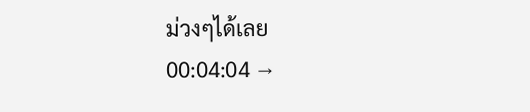ม่วงๆได้เลย
00:04:04 →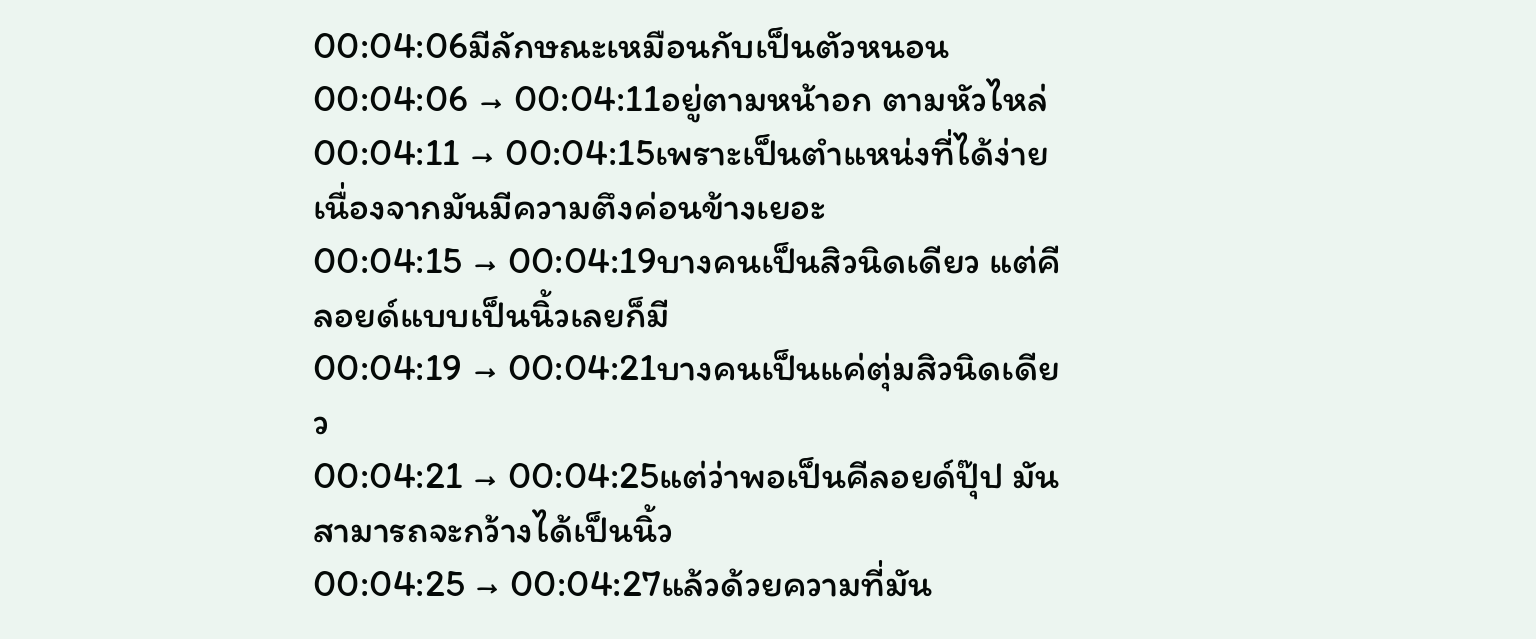00:04:06มีลักษณะเหมือนกับเป็นตัวหนอน
00:04:06 → 00:04:11อยู่ตามหน้าอก ตามหัวไหล่
00:04:11 → 00:04:15เพราะเป็นตำแหน่งที่ได้ง่าย เนื่องจากมันมีความตึงค่อนข้างเยอะ
00:04:15 → 00:04:19บางคนเป็นสิวนิดเดียว แต่คีลอยด์แบบเป็นนิ้วเลยก็มี
00:04:19 → 00:04:21บางคนเป็นแค่ตุ่มสิวนิดเดียว
00:04:21 → 00:04:25แต่ว่าพอเป็นคีลอยด์ปุ๊ป มันสามารถจะกว้างได้เป็นนิ้ว
00:04:25 → 00:04:27แล้วด้วยความที่มัน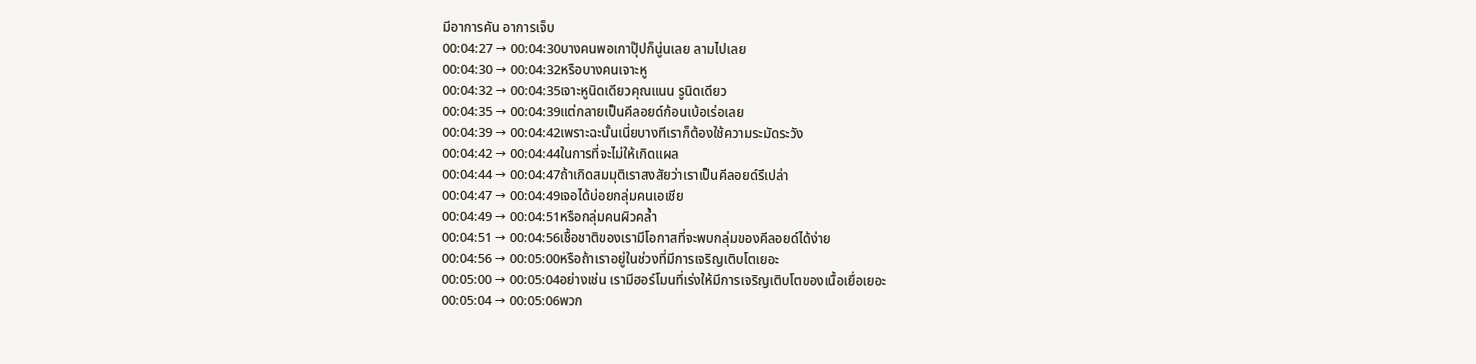มีอาการคัน อาการเจ็บ
00:04:27 → 00:04:30บางคนพอเกาปุ๊ปก็นู่นเลย ลามไปเลย
00:04:30 → 00:04:32หรือบางคนเจาะหู
00:04:32 → 00:04:35เจาะหูนิดเดียวคุณแนน รูนิดเดียว
00:04:35 → 00:04:39แต่กลายเป็นคีลอยด์ก้อนเบ้อเร่อเลย
00:04:39 → 00:04:42เพราะฉะนั้นเนี่ยบางทีเราก็ต้องใช้ความระมัดระวัง
00:04:42 → 00:04:44ในการที่จะไม่ให้เกิดแผล
00:04:44 → 00:04:47ถ้าเกิดสมมุติเราสงสัยว่าเราเป็นคีลอยด์รึเปล่า
00:04:47 → 00:04:49เจอได้บ่อยกลุ่มคนเอเชีย
00:04:49 → 00:04:51หรือกลุ่มคนผิวคล้ำ
00:04:51 → 00:04:56เชื้อชาติของเรามีโอกาสที่จะพบกลุ่มของคีลอยด์ได้ง่าย
00:04:56 → 00:05:00หรือถ้าเราอยู่ในช่วงที่มีการเจริญเติบโตเยอะ
00:05:00 → 00:05:04อย่างเช่น เรามีฮอร์โมนที่เร่งให้มีการเจริญเติบโตของเนื้อเยื่อเยอะ
00:05:04 → 00:05:06พวก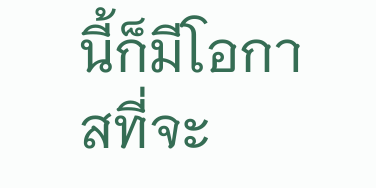นี้ก็มีโอกาสที่จะ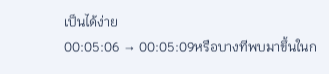เป็นได้ง่าย
00:05:06 → 00:05:09หรือบางทีพบมาขึ้นในก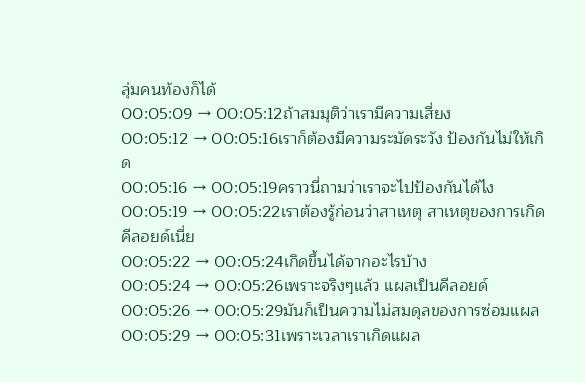ลุ่มคนท้องก็ได้
00:05:09 → 00:05:12ถ้าสมมุติว่าเรามีความเสี่ยง
00:05:12 → 00:05:16เราก็ต้องมีความระมัดระวัง ป้องกันไม่ให้เกิด
00:05:16 → 00:05:19คราวนี่ถามว่าเราจะไปป้องกันได้ไง
00:05:19 → 00:05:22เราต้องรู้ก่อนว่าสาเหตุ สาเหตุของการเกิดคีลอยด์เนี่ย
00:05:22 → 00:05:24เกิดขึ้นได้จากอะไรบ้าง
00:05:24 → 00:05:26เพราะจริงๆแล้ว แผลเป็นคีลอยด์
00:05:26 → 00:05:29มันก็เป็นความไม่สมดุลของการซ่อมแผล
00:05:29 → 00:05:31เพราะเวลาเราเกิดแผล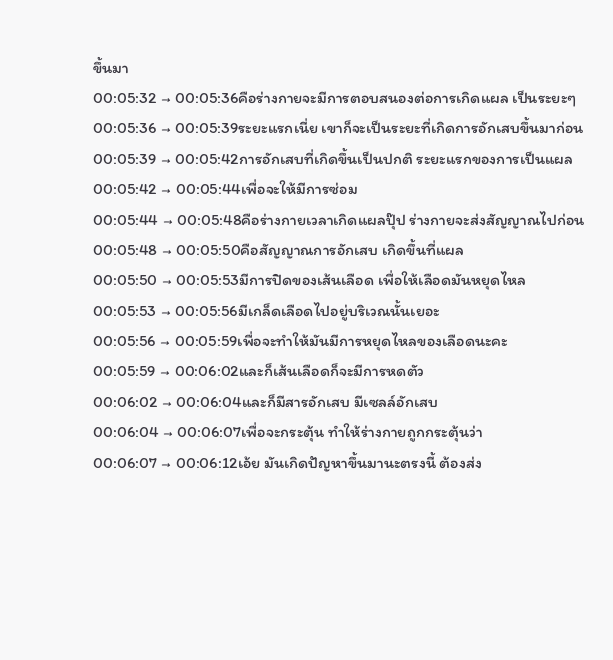ขึ้นมา
00:05:32 → 00:05:36คือร่างกายจะมีการตอบสนองต่อการเกิดแผล เป็นระยะๆ
00:05:36 → 00:05:39ระยะแรกเนี่ย เขาก็จะเป็นระยะที่เกิดการอักเสบขึ้นมาก่อน
00:05:39 → 00:05:42การอักเสบที่เกิดขึ้นเป็นปกติ ระยะแรกของการเป็นแผล
00:05:42 → 00:05:44เพื่อจะให้มีการซ่อม
00:05:44 → 00:05:48คือร่างกายเวลาเกิดแผลปุ๊ป ร่างกายจะส่งสัญญาณไปก่อน
00:05:48 → 00:05:50คือสัญญาณการอักเสบ เกิดขึ้นที่แผล
00:05:50 → 00:05:53มีการปิดของเส้นเลือด เพื่อให้เลือดมันหยุดไหล
00:05:53 → 00:05:56มีเกล็ดเลือดไปอยู่บริเวณนั้นเยอะ
00:05:56 → 00:05:59เพื่อจะทำให้มันมีการหยุดไหลของเลือดนะคะ
00:05:59 → 00:06:02และก็เส้นเลือดก็จะมีการหดตัว
00:06:02 → 00:06:04และก็มีสารอักเสบ มีเซลล์อักเสบ
00:06:04 → 00:06:07เพื่อจะกระตุ้น ทำให้ร่างกายถูกกระตุ้นว่า
00:06:07 → 00:06:12เอ้ย มันเกิดปัญหาขึ้นมานะตรงนี้ ต้องส่ง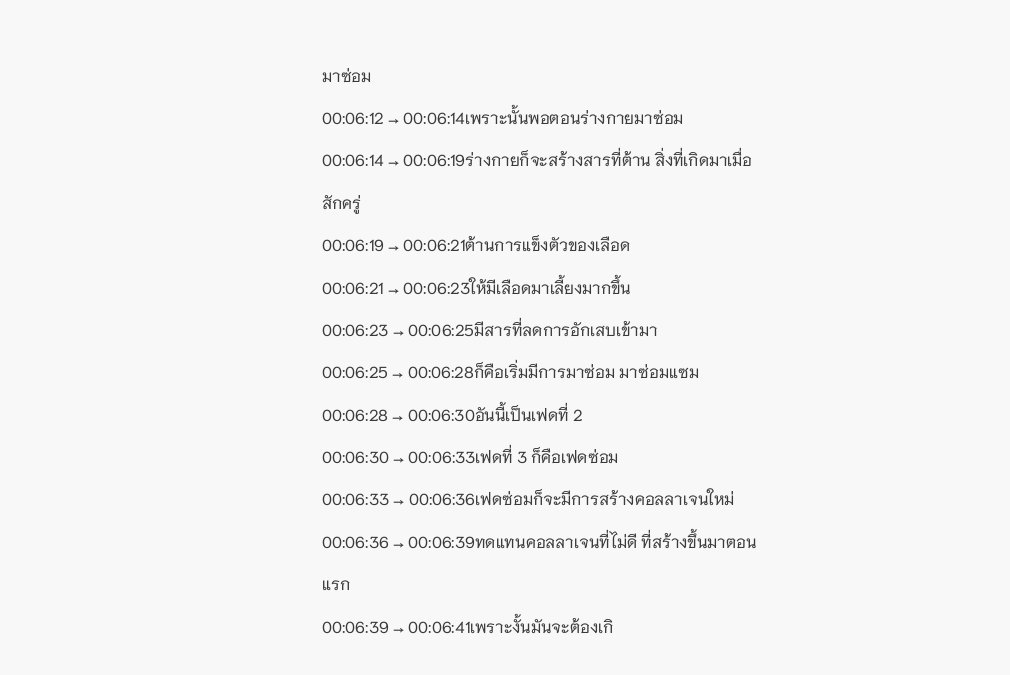มาซ่อม
00:06:12 → 00:06:14เพราะนั้นพอตอนร่างกายมาซ่อม
00:06:14 → 00:06:19ร่างกายก็จะสร้างสารที่ต้าน สิ่งที่เกิดมาเมื่อสักครู่
00:06:19 → 00:06:21ต้านการแข็งตัวของเลือด
00:06:21 → 00:06:23ให้มีเลือดมาเลี้ยงมากขึ้น
00:06:23 → 00:06:25มีสารที่ลดการอักเสบเข้ามา
00:06:25 → 00:06:28ก็คือเริ่มมีการมาซ่อม มาซ่อมแซม
00:06:28 → 00:06:30อันนี้เป็นเฟดที่ 2
00:06:30 → 00:06:33เฟดที่ 3 ก็คือเฟดซ่อม
00:06:33 → 00:06:36เฟดซ่อมก็จะมีการสร้างคอลลาเจนใหม่
00:06:36 → 00:06:39ทดแทนคอลลาเจนที่ไม่ดี ที่สร้างขึ้นมาตอนแรก
00:06:39 → 00:06:41เพราะงั้นมันจะต้องเกิ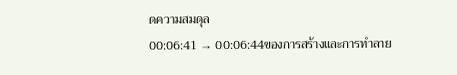ดความสมดุล
00:06:41 → 00:06:44ของการสร้างและการทำลาย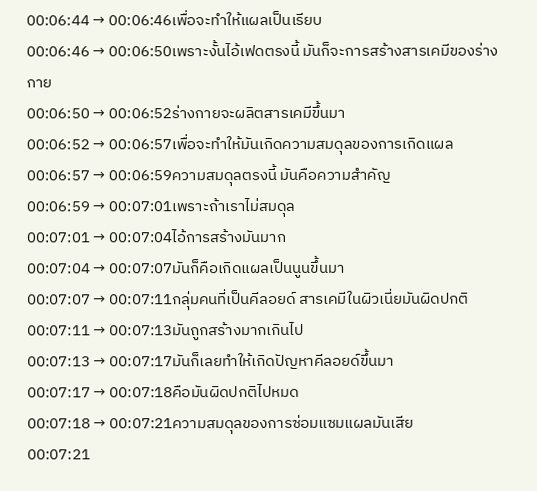00:06:44 → 00:06:46เพื่อจะทำให้แผลเป็นเรียบ
00:06:46 → 00:06:50เพราะงั้นไอ้เฟดตรงนี้ มันก็จะการสร้างสารเคมีของร่างกาย
00:06:50 → 00:06:52ร่างกายจะผลิตสารเคมีขึ้นมา
00:06:52 → 00:06:57เพื่อจะทำให้มันเกิดความสมดุลของการเกิดแผล
00:06:57 → 00:06:59ความสมดุลตรงนี้ มันคือความสำคัญ
00:06:59 → 00:07:01เพราะถ้าเราไม่สมดุล
00:07:01 → 00:07:04ไอ้การสร้างมันมาก
00:07:04 → 00:07:07มันก็คือเกิดแผลเป็นนูนขึ้นมา
00:07:07 → 00:07:11กลุ่มคนที่เป็นคีลอยด์ สารเคมีในผิวเนี่ยมันผิดปกติ
00:07:11 → 00:07:13มันถูกสร้างมากเกินไป
00:07:13 → 00:07:17มันก็เลยทำให้เกิดปัญหาคีลอยด์ขึ้นมา
00:07:17 → 00:07:18คือมันผิดปกติไปหมด
00:07:18 → 00:07:21ความสมดุลของการซ่อมแซมแผลมันเสีย
00:07:21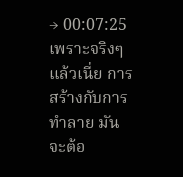→ 00:07:25เพราะจริงๆแล้วเนี่ย การสร้างกับการทำลาย มันจะต้อ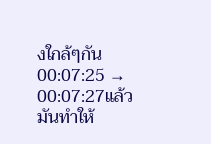งใกล้ๆกัน
00:07:25 → 00:07:27แล้วมันทำให้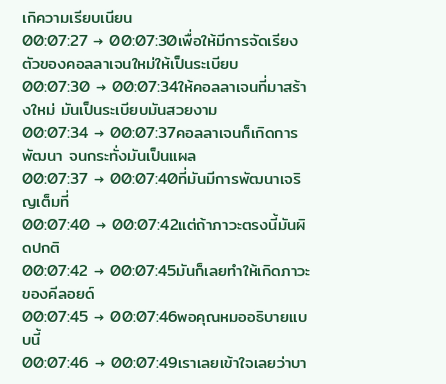เกิความเรียบเนียน
00:07:27 → 00:07:30เพื่อให้มีการจัดเรียงตัวของคอลลาเจนใหม่ให้เป็นระเบียบ
00:07:30 → 00:07:34ให้คอลลาเจนที่มาสร้างใหม่ มันเป็นระเบียบมันสวยงาม
00:07:34 → 00:07:37คอลลาเจนก็เกิดการพัฒนา จนกระทั่งมันเป็นแผล
00:07:37 → 00:07:40ที่มันมีการพัฒนาเจริญเต็มที่
00:07:40 → 00:07:42แต่ถ้าภาวะตรงนี้มันผิดปกติ
00:07:42 → 00:07:45มันก็เลยทำให้เกิดภาวะของคีลอยด์
00:07:45 → 00:07:46พอคุณหมออธิบายแบบนี้
00:07:46 → 00:07:49เราเลยเข้าใจเลยว่าบา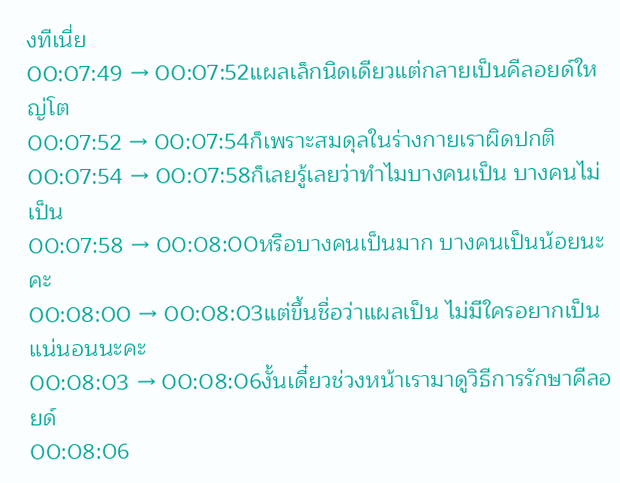งทีเนี่ย
00:07:49 → 00:07:52แผลเล็กนิดเดียวแต่กลายเป็นคีลอยด์ใหญ่โต
00:07:52 → 00:07:54ก็เพราะสมดุลในร่างกายเราผิดปกติ
00:07:54 → 00:07:58ก็เลยรู้เลยว่าทำไมบางคนเป็น บางคนไม่เป็น
00:07:58 → 00:08:00หรือบางคนเป็นมาก บางคนเป็นน้อยนะคะ
00:08:00 → 00:08:03แต่ขึ้นชื่อว่าแผลเป็น ไม่มีใครอยากเป็นแน่นอนนะคะ
00:08:03 → 00:08:06งั้นเดี๋ยวช่วงหน้าเรามาดูวิธีการรักษาคีลอยด์
00:08:06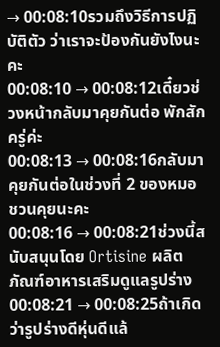→ 00:08:10รวมถึงวิธีการปฏิบัติตัว ว่าเราจะป้องกันยังไงนะคะ
00:08:10 → 00:08:12เดี๋ยวช่วงหน้ากลับมาคุยกันต่อ พักสักครู่ค่ะ
00:08:13 → 00:08:16กลับมาคุยกันต่อในช่วงที่ 2 ของหมอชวนคุยนะคะ
00:08:16 → 00:08:21ช่วงนี้สนับสนุนโดย Ortisine ผลิตภัณฑ์อาหารเสริมดูแลรูปร่าง
00:08:21 → 00:08:25ถ้าเกิดว่ารูปร่างดีหุ่นดีแล้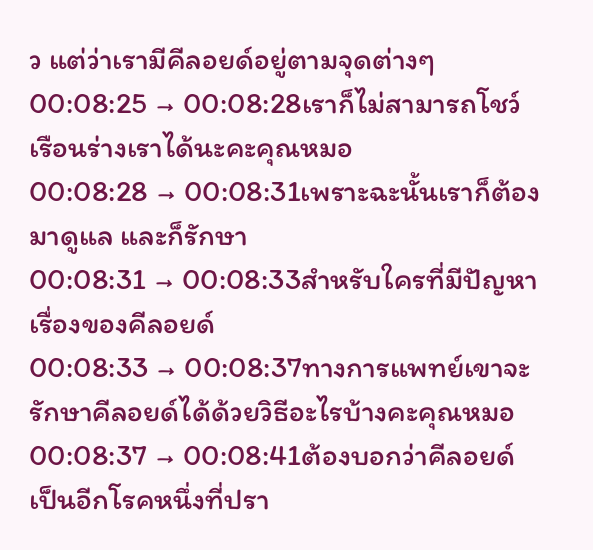ว แต่ว่าเรามีคีลอยด์อยู่ตามจุดต่างๆ
00:08:25 → 00:08:28เราก็ไม่สามารถโชว์เรือนร่างเราได้นะคะคุณหมอ
00:08:28 → 00:08:31เพราะฉะนั้นเราก็ต้องมาดูแล และก็รักษา
00:08:31 → 00:08:33สำหรับใครที่มีปัญหาเรื่องของคีลอยด์
00:08:33 → 00:08:37ทางการแพทย์เขาจะรักษาคีลอยด์ได้ด้วยวิธีอะไรบ้างคะคุณหมอ
00:08:37 → 00:08:41ต้องบอกว่าคีลอยด์เป็นอีกโรคหนึ่งที่ปรา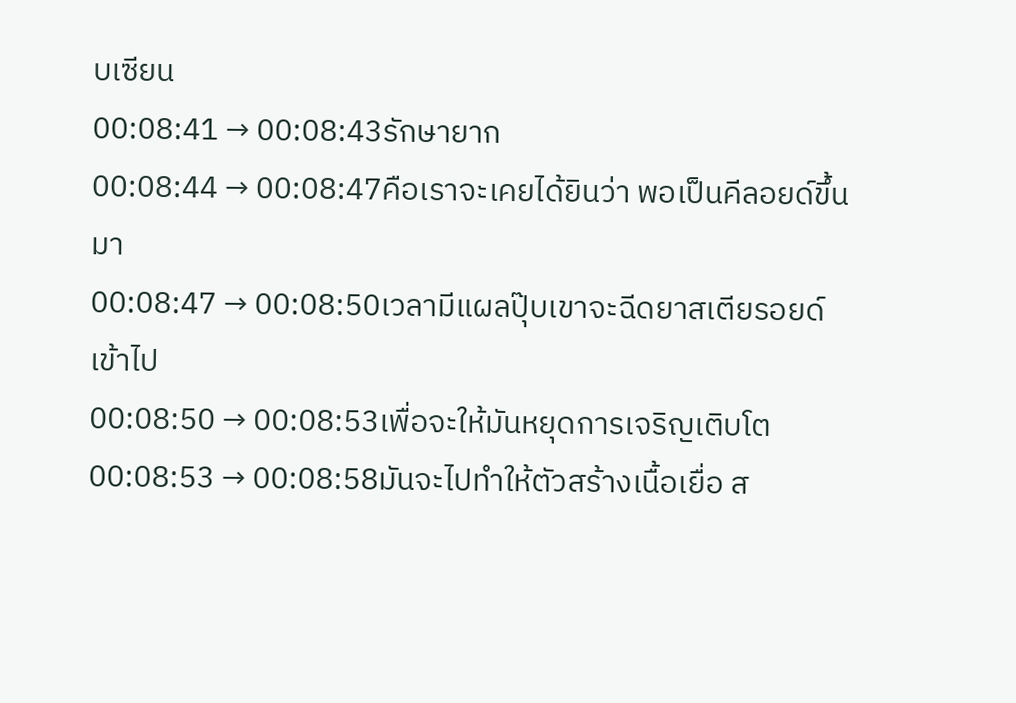บเซียน
00:08:41 → 00:08:43รักษายาก
00:08:44 → 00:08:47คือเราจะเคยได้ยินว่า พอเป็นคีลอยด์ขึ้นมา
00:08:47 → 00:08:50เวลามีแผลปุ๊บเขาจะฉีดยาสเตียรอยด์เข้าไป
00:08:50 → 00:08:53เพื่อจะให้มันหยุดการเจริญเติบโต
00:08:53 → 00:08:58มันจะไปทำให้ตัวสร้างเนื้อเยื่อ ส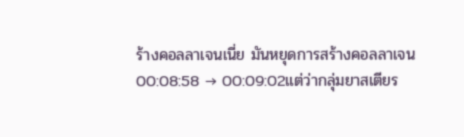ร้างคอลลาเจนเนี่ย มันหยุดการสร้างคอลลาเจน
00:08:58 → 00:09:02แต่ว่ากลุ่มยาสเตียร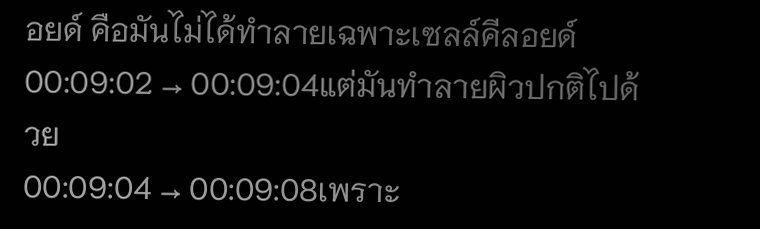อยด์ คือมันไม่ได้ทำลายเฉพาะเซลล์คีลอยด์
00:09:02 → 00:09:04แต่มันทำลายผิวปกติไปด้วย
00:09:04 → 00:09:08เพราะ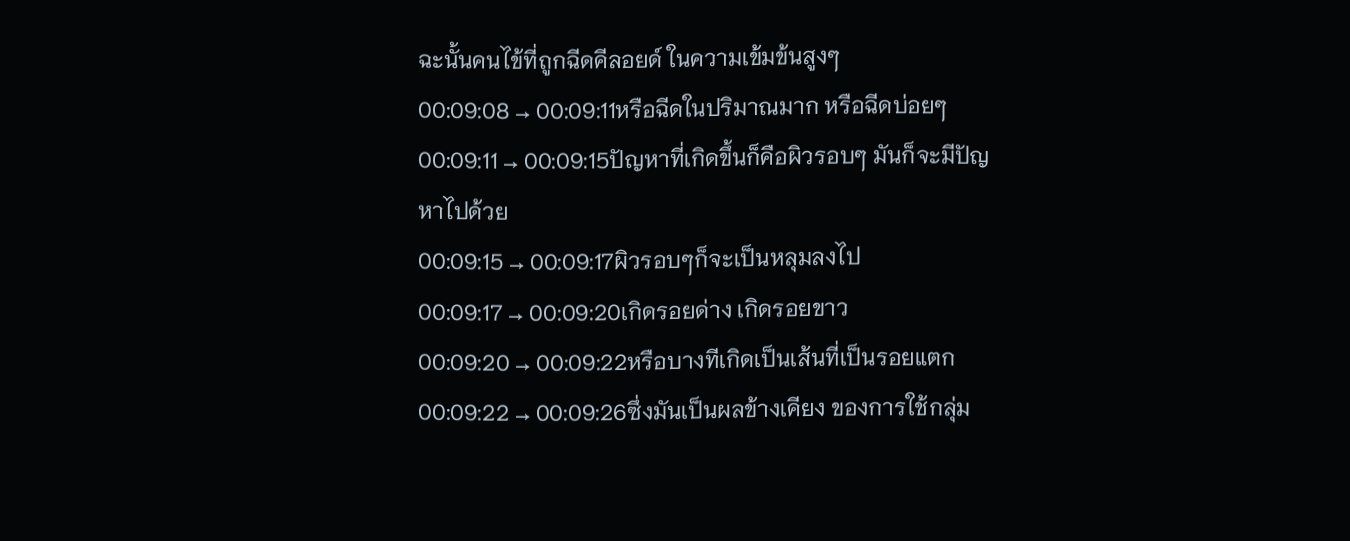ฉะนั้นคนไข้ที่ถูกฉีดคีลอยด์ ในความเข้มข้นสูงๆ
00:09:08 → 00:09:11หรือฉีดในปริมาณมาก หรือฉีดบ่อยๆ
00:09:11 → 00:09:15ปัญหาที่เกิดขึ้นก็คือผิวรอบๆ มันก็จะมีปัญหาไปด้วย
00:09:15 → 00:09:17ผิวรอบๆก็จะเป็นหลุมลงไป
00:09:17 → 00:09:20เกิดรอยด่าง เกิดรอยขาว
00:09:20 → 00:09:22หรือบางทีเกิดเป็นเส้นที่เป็นรอยแตก
00:09:22 → 00:09:26ซึ่งมันเป็นผลข้างเคียง ของการใช้กลุ่ม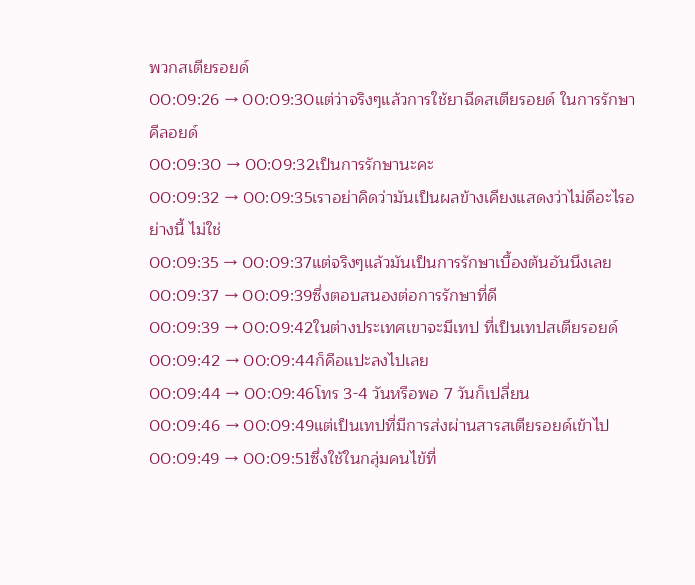พวกสเตียรอยด์
00:09:26 → 00:09:30แต่ว่าจริงๆแล้วการใช้ยาฉีดสเตียรอยด์ ในการรักษาคีลอยด์
00:09:30 → 00:09:32เป็นการรักษานะคะ
00:09:32 → 00:09:35เราอย่าคิดว่ามันเป็นผลข้างเคียงแสดงว่าไม่ดีอะไรอย่างนี้ ไม่ใช่
00:09:35 → 00:09:37แต่จริงๆแล้วมันเป็นการรักษาเบื้องต้นอันนึงเลย
00:09:37 → 00:09:39ซึ่งตอบสนองต่อการรักษาที่ดี
00:09:39 → 00:09:42ในต่างประเทศเขาจะมีเทป ที่เป็นเทปสเตียรอยด์
00:09:42 → 00:09:44ก็คือแปะลงไปเลย
00:09:44 → 00:09:46โทร 3-4 วันหรือพอ 7 วันก็เปลี่ยน
00:09:46 → 00:09:49แต่เป็นเทปที่มีการส่งผ่านสารสเตียรอยด์เข้าไป
00:09:49 → 00:09:51ซึ่งใช้ในกลุ่มคนไข้ที่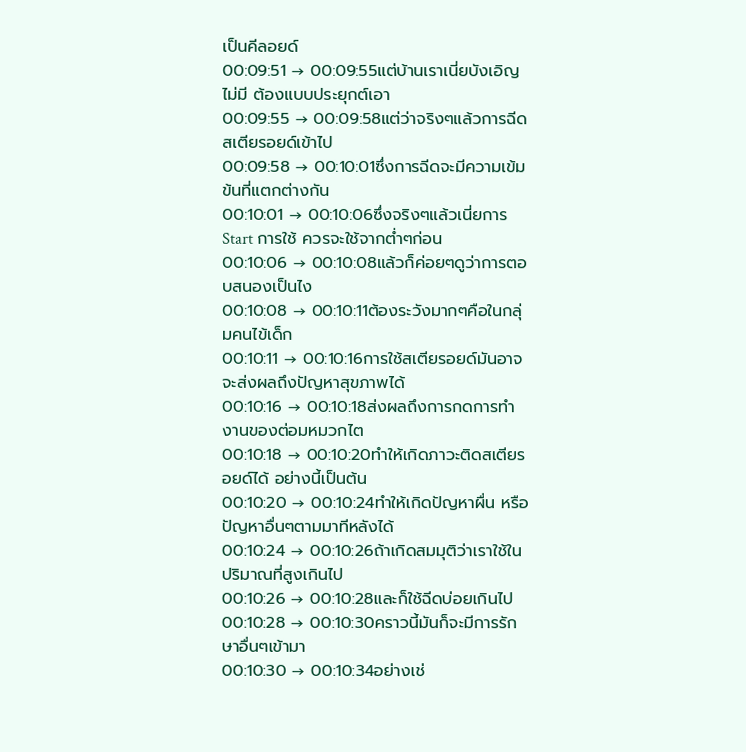เป็นคีลอยด์
00:09:51 → 00:09:55แต่บ้านเราเนี่ยบังเอิญไม่มี ต้องแบบประยุกต์เอา
00:09:55 → 00:09:58แต่ว่าจริงๆแล้วการฉีดสเตียรอยด์เข้าไป
00:09:58 → 00:10:01ซึ่งการฉีดจะมีความเข้มข้นที่แตกต่างกัน
00:10:01 → 00:10:06ซึ่งจริงๆแล้วเนี่ยการ Start การใช้ ควรจะใช้จากต่ำๆก่อน
00:10:06 → 00:10:08แล้วก็ค่อยๆดูว่าการตอบสนองเป็นไง
00:10:08 → 00:10:11ต้องระวังมากๆคือในกลุ่มคนไข้เด็ก
00:10:11 → 00:10:16การใช้สเตียรอยด์มันอาจจะส่งผลถึงปัญหาสุขภาพได้
00:10:16 → 00:10:18ส่งผลถึงการกดการทำงานของต่อมหมวกไต
00:10:18 → 00:10:20ทำให้เกิดภาวะติดสเตียรอยด์ได้ อย่างนี้เป็นต้น
00:10:20 → 00:10:24ทำให้เกิดปัญหาผื่น หรือปัญหาอื่นๆตามมาทีหลังได้
00:10:24 → 00:10:26ถ้าเกิดสมมุติว่าเราใช้ในปริมาณที่สูงเกินไป
00:10:26 → 00:10:28และก็ใช้ฉีดบ่อยเกินไป
00:10:28 → 00:10:30คราวนี้มันก็จะมีการรักษาอื่นๆเข้ามา
00:10:30 → 00:10:34อย่างเช่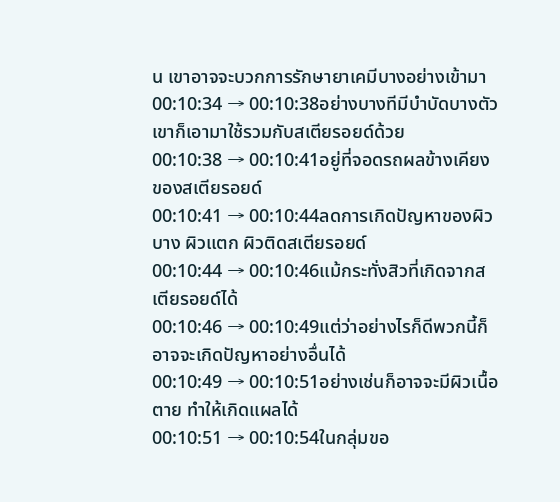น เขาอาจจะบวกการรักษายาเคมีบางอย่างเข้ามา
00:10:34 → 00:10:38อย่างบางทีมีบำบัดบางตัว เขาก็เอามาใช้รวมกับสเตียรอยด์ด้วย
00:10:38 → 00:10:41อยู่ที่จอดรถผลข้างเคียงของสเตียรอยด์
00:10:41 → 00:10:44ลดการเกิดปัญหาของผิวบาง ผิวแตก ผิวติดสเตียรอยด์
00:10:44 → 00:10:46แม้กระทั่งสิวที่เกิดจากสเตียรอยด์ได้
00:10:46 → 00:10:49แต่ว่าอย่างไรก็ดีพวกนี้ก็อาจจะเกิดปัญหาอย่างอื่นได้
00:10:49 → 00:10:51อย่างเช่นก็อาจจะมีผิวเนื้อตาย ทำให้เกิดแผลได้
00:10:51 → 00:10:54ในกลุ่มขอ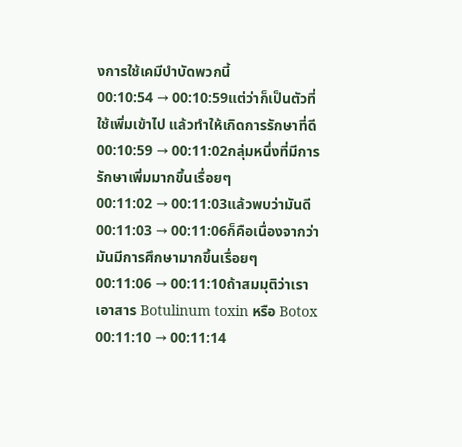งการใช้เคมีบำบัดพวกนี้
00:10:54 → 00:10:59แต่ว่าก็เป็นตัวที่ใช้เพิ่มเข้าไป แล้วทำให้เกิดการรักษาที่ดี
00:10:59 → 00:11:02กลุ่มหนึ่งที่มีการรักษาเพิ่มมากขึ้นเรื่อยๆ
00:11:02 → 00:11:03แล้วพบว่ามันดี
00:11:03 → 00:11:06ก็คือเนื่องจากว่ามันมีการศึกษามากขึ้นเรื่อยๆ
00:11:06 → 00:11:10ถ้าสมมุติว่าเราเอาสาร Botulinum toxin หรือ Botox
00:11:10 → 00:11:14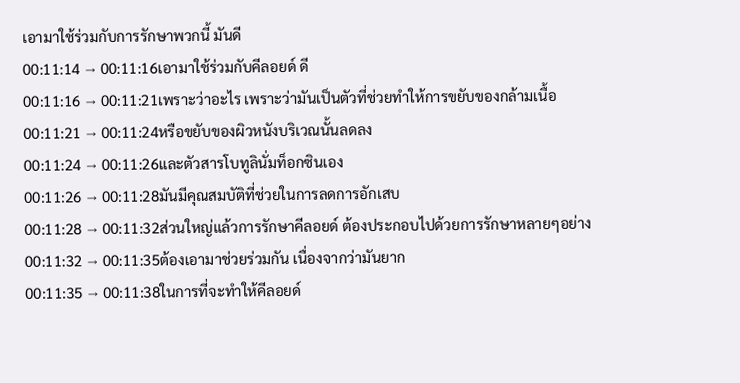เอามาใช้ร่วมกับการรักษาพวกนี้ มันดี
00:11:14 → 00:11:16เอามาใช้ร่วมกับคีลอยด์ ดี
00:11:16 → 00:11:21เพราะว่าอะไร เพราะว่ามันเป็นตัวที่ช่วยทำให้การขยับของกล้ามเนื้อ
00:11:21 → 00:11:24หรือขยับของผิวหนังบริเวณนั้นลดลง
00:11:24 → 00:11:26และตัวสารโบทูลินั่มท็อกซินเอง
00:11:26 → 00:11:28มันมีคุณสมบัติที่ช่วยในการลดการอักเสบ
00:11:28 → 00:11:32ส่วนใหญ่แล้วการรักษาคีลอยด์ ต้องประกอบไปด้วยการรักษาหลายๆอย่าง
00:11:32 → 00:11:35ต้องเอามาช่วยร่วมกัน เนื่องจากว่ามันยาก
00:11:35 → 00:11:38ในการที่จะทำให้คีลอยด์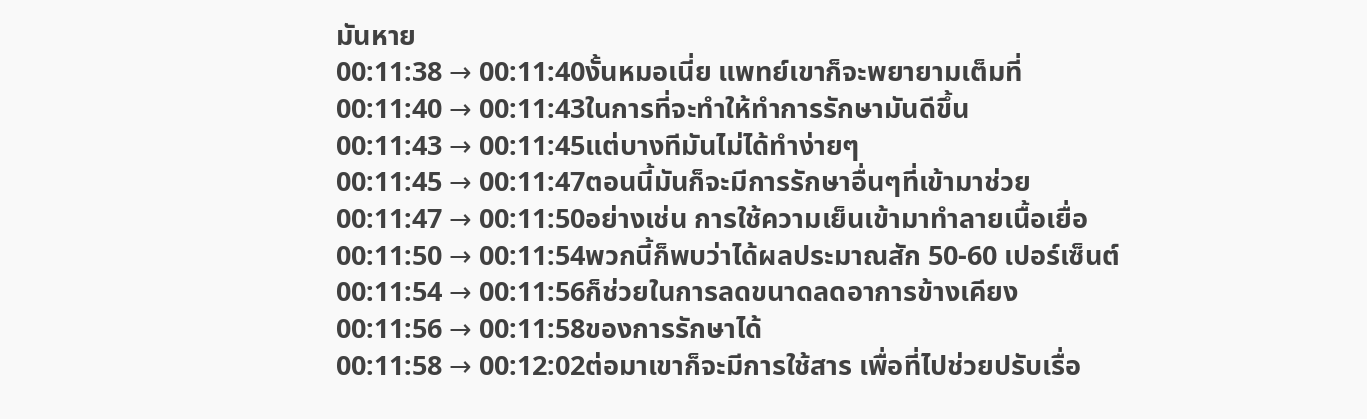มันหาย
00:11:38 → 00:11:40งั้นหมอเนี่ย แพทย์เขาก็จะพยายามเต็มที่
00:11:40 → 00:11:43ในการที่จะทำให้ทำการรักษามันดีขึ้น
00:11:43 → 00:11:45แต่บางทีมันไม่ได้ทำง่ายๆ
00:11:45 → 00:11:47ตอนนี้มันก็จะมีการรักษาอื่นๆที่เข้ามาช่วย
00:11:47 → 00:11:50อย่างเช่น การใช้ความเย็นเข้ามาทำลายเนื้อเยื่อ
00:11:50 → 00:11:54พวกนี้ก็พบว่าได้ผลประมาณสัก 50-60 เปอร์เซ็นต์
00:11:54 → 00:11:56ก็ช่วยในการลดขนาดลดอาการข้างเคียง
00:11:56 → 00:11:58ของการรักษาได้
00:11:58 → 00:12:02ต่อมาเขาก็จะมีการใช้สาร เพื่อที่ไปช่วยปรับเรื่อ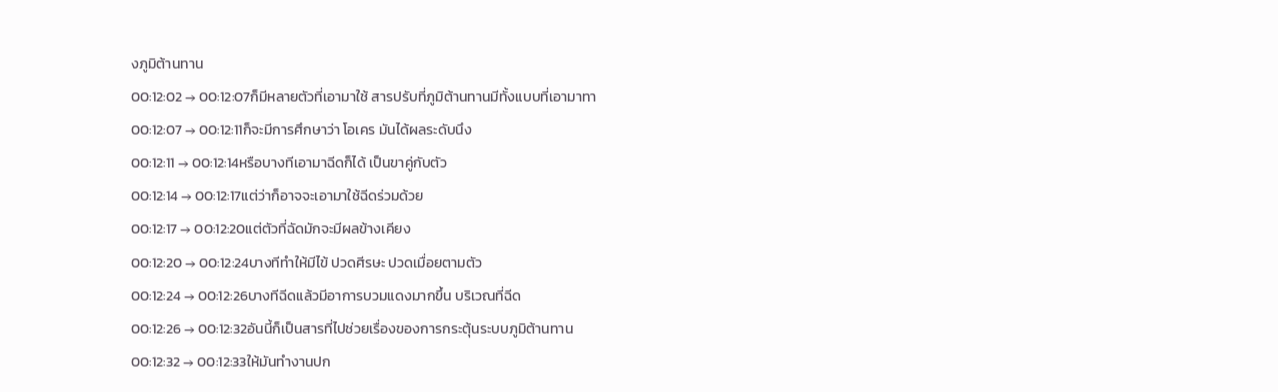งภูมิต้านทาน
00:12:02 → 00:12:07ก็มีหลายตัวที่เอามาใช้ สารปรับที่ภูมิต้านทานมีทั้งแบบที่เอามาทา
00:12:07 → 00:12:11ก็จะมีการศึกษาว่า โอเคร มันได้ผลระดับนึง
00:12:11 → 00:12:14หรือบางทีเอามาฉีดก็ได้ เป็นขาคู่กับตัว
00:12:14 → 00:12:17แต่ว่าก็อาจจะเอามาใช้ฉีดร่วมด้วย
00:12:17 → 00:12:20แต่ตัวที่ฉัดมักจะมีผลข้างเคียง
00:12:20 → 00:12:24บางทีทำให้มีไข้ ปวดศีรษะ ปวดเมื่อยตามตัว
00:12:24 → 00:12:26บางทีฉีดแล้วมีอาการบวมแดงมากขึ้น บริเวณที่ฉีด
00:12:26 → 00:12:32อันนี้ก็เป็นสารที่ไปช่วยเรื่องของการกระตุ้นระบบภูมิต้านทาน
00:12:32 → 00:12:33ให้มันทำงานปก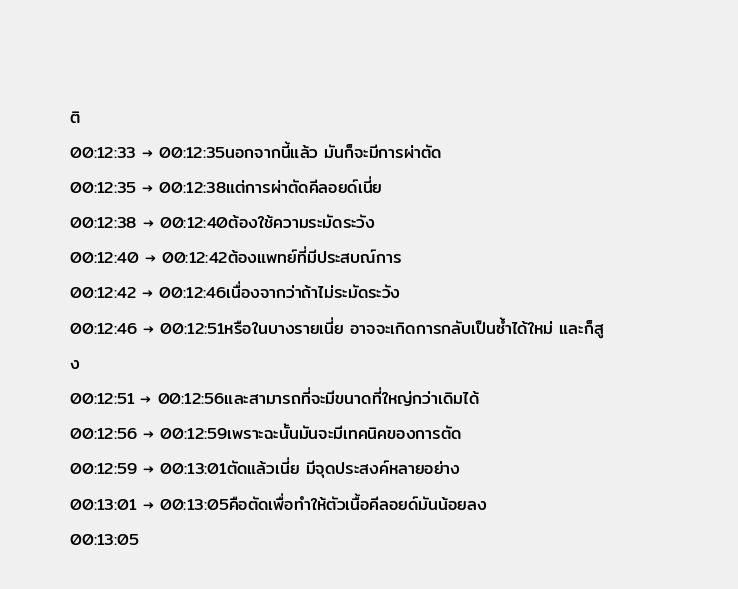ติ
00:12:33 → 00:12:35นอกจากนี้แล้ว มันก็จะมีการผ่าตัด
00:12:35 → 00:12:38แต่การผ่าตัดคีลอยด์เนี่ย
00:12:38 → 00:12:40ต้องใช้ความระมัดระวัง
00:12:40 → 00:12:42ต้องแพทย์ที่มีประสบณ์การ
00:12:42 → 00:12:46เนื่องจากว่าถ้าไม่ระมัดระวัง
00:12:46 → 00:12:51หรือในบางรายเนี่ย อาจจะเกิดการกลับเป็นซ้ำได้ใหม่ และก็สูง
00:12:51 → 00:12:56และสามารถที่จะมีขนาดที่ใหญ่กว่าเดิมได้
00:12:56 → 00:12:59เพราะฉะนั้นมันจะมีเทคนิคของการตัด
00:12:59 → 00:13:01ตัดแล้วเนี่ย มีจุดประสงค์หลายอย่าง
00:13:01 → 00:13:05คือตัดเพื่อทำให้ตัวเนื้อคีลอยด์มันน้อยลง
00:13:05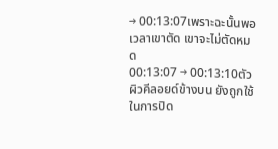→ 00:13:07เพราะฉะนั้นพอเวลาเขาตัด เขาจะไม่ตัดหมด
00:13:07 → 00:13:10ตัวผิวคีลอยด์ข้างบน ยังถูกใช้ในการปิด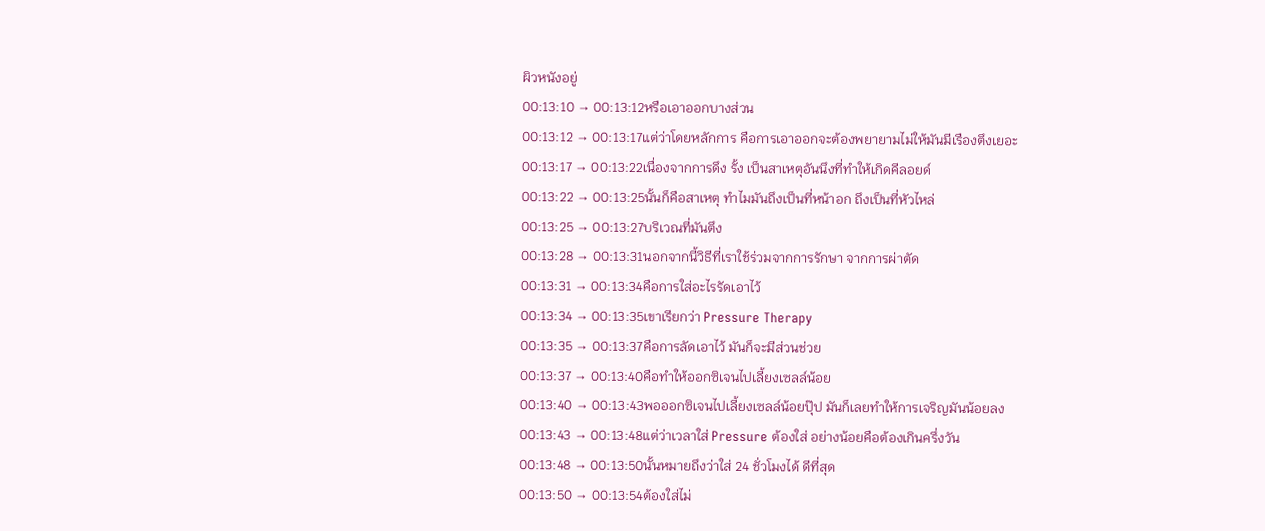ผิวหนังอยู่
00:13:10 → 00:13:12หรือเอาออกบางส่วน
00:13:12 → 00:13:17แต่ว่าโดยหลักการ คือการเอาออกจะต้องพยายามไม่ให้มันมีเรืองตึงเยอะ
00:13:17 → 00:13:22เนื่องจากการดึง รั้ง เป็นสาเหตุอันนึงที่ทำให้เกิดคีลอยด์
00:13:22 → 00:13:25นั้นก็คือสาเหตุ ทำไมมันถึงเป็นที่หน้าอก ถึงเป็นที่หัวไหล่
00:13:25 → 00:13:27บริเวณที่มันตึง
00:13:28 → 00:13:31นอกจากนี้วิธีที่เราใช้ร่วมจากการรักษา จากการผ่าตัด
00:13:31 → 00:13:34คือการใส่อะไรรัดเอาไว้
00:13:34 → 00:13:35เขาเรียกว่า Pressure Therapy
00:13:35 → 00:13:37คือการลัดเอาไว้ มันก็จะมีส่วนช่วย
00:13:37 → 00:13:40คือทำให้ออกซิเจนไปเลี้ยงเซลล์น้อย
00:13:40 → 00:13:43พอออกซิเจนไปเลี้ยงเซลล์น้อยปุ๊ป มันก็เลยทำให้การเจริญมันน้อยลง
00:13:43 → 00:13:48แต่ว่าเวลาใส่ Pressure ต้องใส่ อย่างน้อยคือต้องเกินครึ่งวัน
00:13:48 → 00:13:50นั้นหมายถึงว่าใส่ 24 ชั่วโมงได้ ดีที่สุด
00:13:50 → 00:13:54ต้องใส่ไม่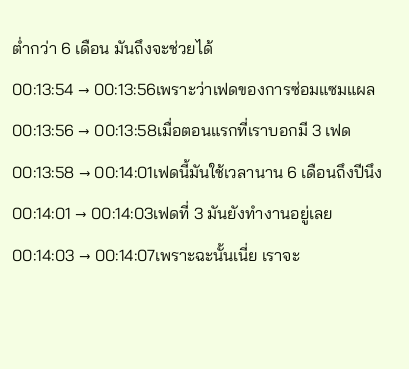ต่ำกว่า 6 เดือน มันถึงจะช่วยได้
00:13:54 → 00:13:56เพราะว่าเฟดของการซ่อมแซมแผล
00:13:56 → 00:13:58เมื่อตอนแรกที่เราบอกมี 3 เฟด
00:13:58 → 00:14:01เฟดนี้มันใช้เวลานาน 6 เดือนถึงปีนึง
00:14:01 → 00:14:03เฟดที่ 3 มันยังทำงานอยู่เลย
00:14:03 → 00:14:07เพราะฉะนั้นเนี่ย เราจะ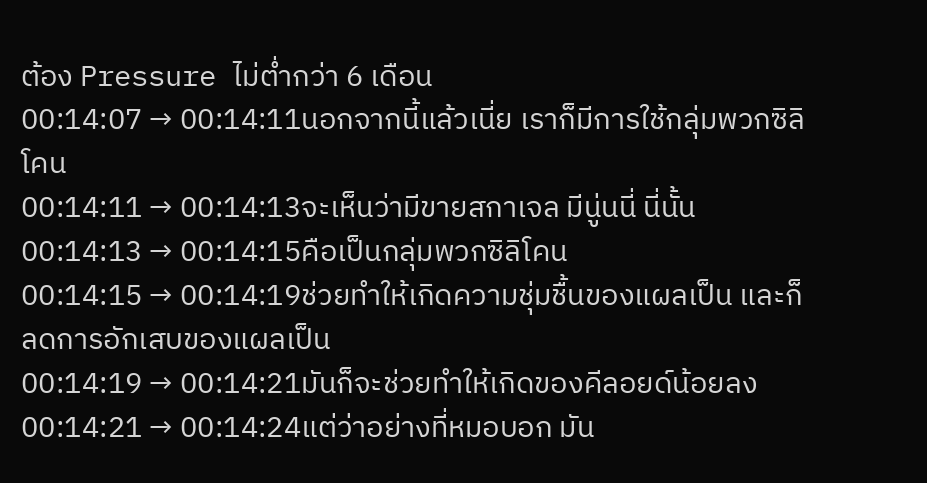ต้อง Pressure ไม่ต่ำกว่า 6 เดือน
00:14:07 → 00:14:11นอกจากนี้แล้วเนี่ย เราก็มีการใช้กลุ่มพวกซิลิโคน
00:14:11 → 00:14:13จะเห็นว่ามีขายสกาเจล มีนู่นนี่ นี่นั้น
00:14:13 → 00:14:15คือเป็นกลุ่มพวกซิลิโคน
00:14:15 → 00:14:19ช่วยทำให้เกิดความชุ่มชื้นของแผลเป็น และก็ลดการอักเสบของแผลเป็น
00:14:19 → 00:14:21มันก็จะช่วยทำให้เกิดของคีลอยด์น้อยลง
00:14:21 → 00:14:24แต่ว่าอย่างที่หมอบอก มัน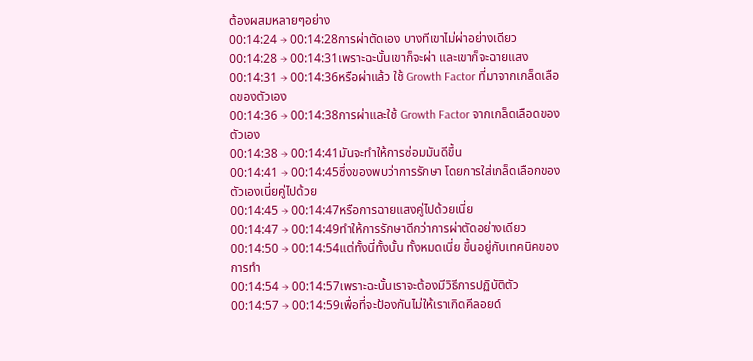ต้องผสมหลายๆอย่าง
00:14:24 → 00:14:28การผ่าตัดเอง บางทีเขาไม่ผ่าอย่างเดียว
00:14:28 → 00:14:31เพราะฉะนั้นเขาก็จะผ่า และเขาก็จะฉายแสง
00:14:31 → 00:14:36หรือผ่าแล้ว ใช้ Growth Factor ที่มาจากเกล็ดเลือดของตัวเอง
00:14:36 → 00:14:38การผ่าและใช้ Growth Factor จากเกล็ดเลือดของตัวเอง
00:14:38 → 00:14:41มันจะทำให้การซ่อมมันดีขึ้น
00:14:41 → 00:14:45ซึ่งของพบว่าการรักษา โดยการใส่เกล็ดเลือกของตัวเองเนี่ยคู่ไปด้วย
00:14:45 → 00:14:47หรือการฉายแสงคู่ไปด้วยเนี่ย
00:14:47 → 00:14:49ทำให้การรักษาดีกว่าการผ่าตัดอย่างเดียว
00:14:50 → 00:14:54แต่ทั้งนี่ทั้งนั้น ทั้งหมดเนี่ย ขึ้นอยู่กับเทคนิคของการทำ
00:14:54 → 00:14:57เพราะฉะนั้นเราจะต้องมีวิธีการปฏิบัติตัว
00:14:57 → 00:14:59เพื่อที่จะป้องกันไม่ให้เราเกิดคีลอยด์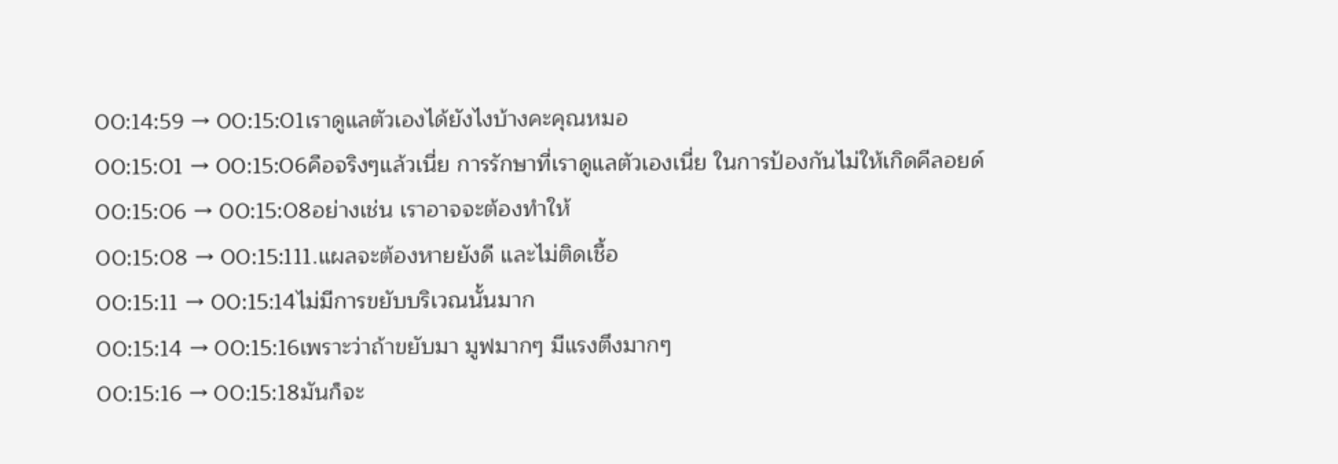00:14:59 → 00:15:01เราดูแลตัวเองได้ยังไงบ้างคะคุณหมอ
00:15:01 → 00:15:06คือจริงๆแล้วเนี่ย การรักษาที่เราดูแลตัวเองเนี่ย ในการป้องกันไม่ให้เกิดคีลอยด์
00:15:06 → 00:15:08อย่างเช่น เราอาจจะต้องทำให้
00:15:08 → 00:15:111.แผลจะต้องหายยังดี และไม่ติดเชื้อ
00:15:11 → 00:15:14ไม่มีการขยับบริเวณนั้นมาก
00:15:14 → 00:15:16เพราะว่าถ้าขยับมา มูฟมากๆ มีแรงตึงมากๆ
00:15:16 → 00:15:18มันก็จะ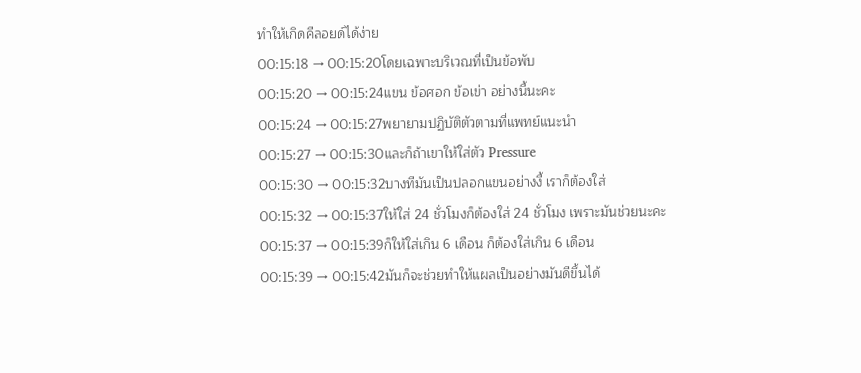ทำให้เกิดคีลอยด์ได้ง่าย
00:15:18 → 00:15:20โดยเฉพาะบริเวณที่เป็นข้อพับ
00:15:20 → 00:15:24แขน ข้อศอก ข้อเข่า อย่างนี้นะคะ
00:15:24 → 00:15:27พยายามปฏิบัติตัวตามที่แพทย์แนะนำ
00:15:27 → 00:15:30และก็ถ้าเขาให้ใส่ตัว Pressure
00:15:30 → 00:15:32บางทีมันเป็นปลอกแขนอย่างงี้ เราก็ต้องใส่
00:15:32 → 00:15:37ให้ใส่ 24 ชั่วโมงก็ต้องใส่ 24 ชั่วโมง เพราะมันช่วยนะคะ
00:15:37 → 00:15:39ก็ให้ใส่เกิน 6 เดือน ก็ต้องใส่เกิน 6 เดือน
00:15:39 → 00:15:42มันก็จะช่วยทำให้แผลเป็นอย่างมันดีขึ้นได้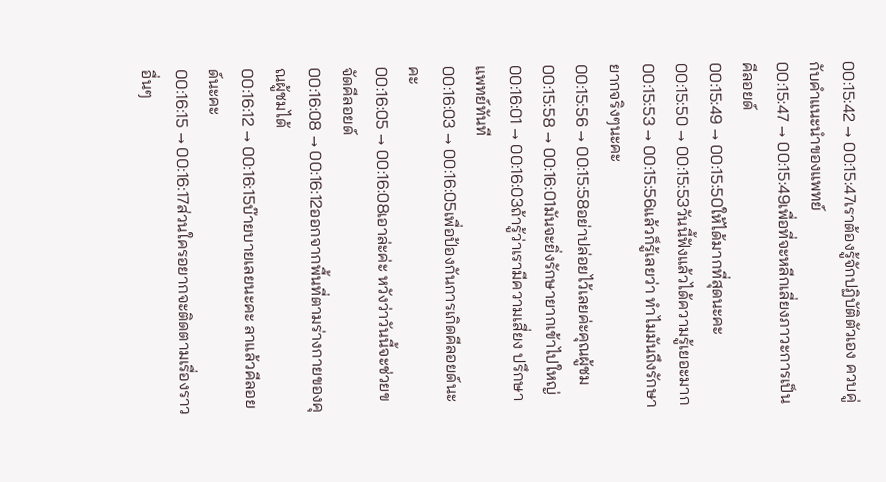00:15:42 → 00:15:47เราต้องรู้จักปฏิบัติตัวเอง ควบคู่กับคำแนะนำของแพทย์
00:15:47 → 00:15:49เพื่อที่จะหลีกเลี่ยงภาวะการเป็นคีลอยด์
00:15:49 → 00:15:50ให้ได้มากที่สุดนะคะ
00:15:50 → 00:15:53วันนี้ฟังแล้วได้ความรู้เยอะมาก
00:15:53 → 00:15:56แล้วก็รู้เลยว่า ทำไมมันถึงรักษายากจริงๆนะคะ
00:15:56 → 00:15:58อย่าปล่อยไว้เลยค่ะคุณผู้ชม
00:15:58 → 00:16:01มันจะยิ่งรักษายากเข้าไปใหญ่
00:16:01 → 00:16:03ถ้ารู้ว่าเรามีความเสี่ยง ปรึกษาแพทย์ทันที
00:16:03 → 00:16:05เพื่อป้องกันการเกิดคีลอยด์นะคะ
00:16:05 → 00:16:08เอาล่ะค่ะ หวังว่าวันนี้จะช่วยขจัดคีลอยด์
00:16:08 → 00:16:12ออกจากพื้นที่ตามร่างกายของคุณผู้ชมได้
00:16:12 → 00:16:15บ๊ายบายเลยนะคะ ลาแล้วคีลอยด์นะคะ
00:16:15 → 00:16:17ส่วนใครอยากจะติดตามเรื่องราวอื่นๆ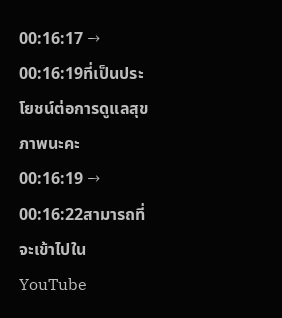00:16:17 → 00:16:19ที่เป็นประโยชน์ต่อการดูแลสุขภาพนะคะ
00:16:19 → 00:16:22สามารถที่จะเข้าไปใน YouTube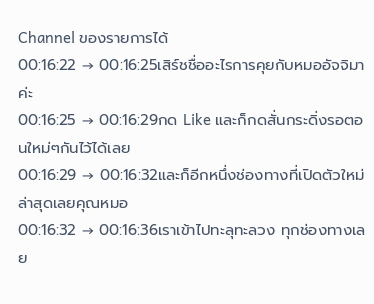Channel ของรายการได้
00:16:22 → 00:16:25เสิร์ชชื่ออะไรการคุยกับหมออัจจิมาค่ะ
00:16:25 → 00:16:29กด Like และก็กดสั่นกระดิ่งรอตอนใหม่ๆกันไว้ได้เลย
00:16:29 → 00:16:32และก็อีกหนึ่งช่องทางที่เปิดตัวใหม่ล่าสุดเลยคุณหมอ
00:16:32 → 00:16:36เราเข้าไปทะลุทะลวง ทุกช่องทางเลย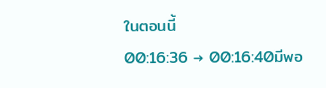ในตอนนี้
00:16:36 → 00:16:40มีพอ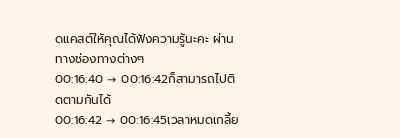ดแคสต์ให้คุณได้ฟังความรู้นะคะ ผ่านทางช่องทางต่างๆ
00:16:40 → 00:16:42ก็สามารถไปติดตามกันได้
00:16:42 → 00:16:45เวลาหมดเกลี้ย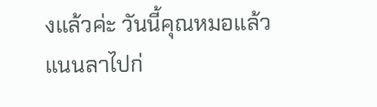งแล้วค่ะ วันนี้คุณหมอแล้วแนนลาไปก่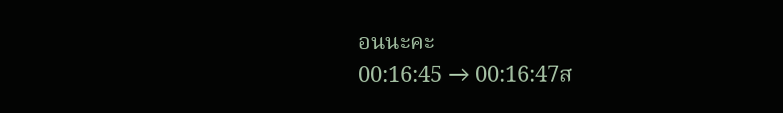อนนะคะ
00:16:45 → 00:16:47ส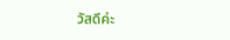วัสดีค่ะ